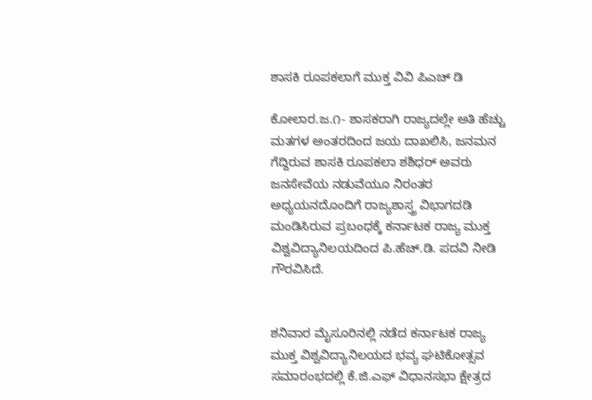ಶಾಸಕಿ ರೂಪಕಲಾಗೆ ಮುಕ್ತ ವಿವಿ ಪಿಎಚ್ ಡಿ

ಕೋಲಾರ.ಜ.೧- ಶಾಸಕರಾಗಿ ರಾಜ್ಯದಲ್ಲೇ ಅತಿ ಹೆಚ್ಚು ಮತಗಳ ಅಂತರದಿಂದ ಜಯ ದಾಖಲಿಸಿ, ಜನಮನ ಗೆದ್ದಿರುವ ಶಾಸಕಿ ರೂಪಕಲಾ ಶಶಿಧರ್ ಅವರು ಜನಸೇವೆಯ ನಡುವೆಯೂ ನಿರಂತರ ಅಧ್ಯಯನದೊಂದಿಗೆ ರಾಜ್ಯಶಾಸ್ತ್ರ ವಿಭಾಗದಡಿ ಮಂಡಿಸಿರುವ ಪ್ರಬಂಧಕ್ಕೆ ಕರ್ನಾಟಕ ರಾಜ್ಯ ಮುಕ್ತ ವಿಶ್ವವಿದ್ಯಾನಿಲಯದಿಂದ ಪಿ.ಹೆಚ್.ಡಿ. ಪದವಿ ನೀಡಿ ಗೌರವಿಸಿದೆ.


ಶನಿವಾರ ಮೈಸೂರಿನಲ್ಲಿ ನಡೆದ ಕರ್ನಾಟಕ ರಾಜ್ಯ ಮುಕ್ತ ವಿಶ್ವವಿದ್ಯಾನಿಲಯದ ಭವ್ಯ ಘಟಿಕೋತ್ಸವ ಸಮಾರಂಭದಲ್ಲಿ ಕೆ.ಜಿ.ಎಫ್ ವಿಧಾನಸಭಾ ಕ್ಷೇತ್ರದ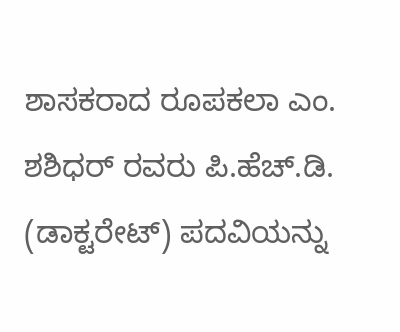ಶಾಸಕರಾದ ರೂಪಕಲಾ ಎಂ. ಶಶಿಧರ್ ರವರು ಪಿ.ಹೆಚ್.ಡಿ. (ಡಾಕ್ಟರೇಟ್) ಪದವಿಯನ್ನು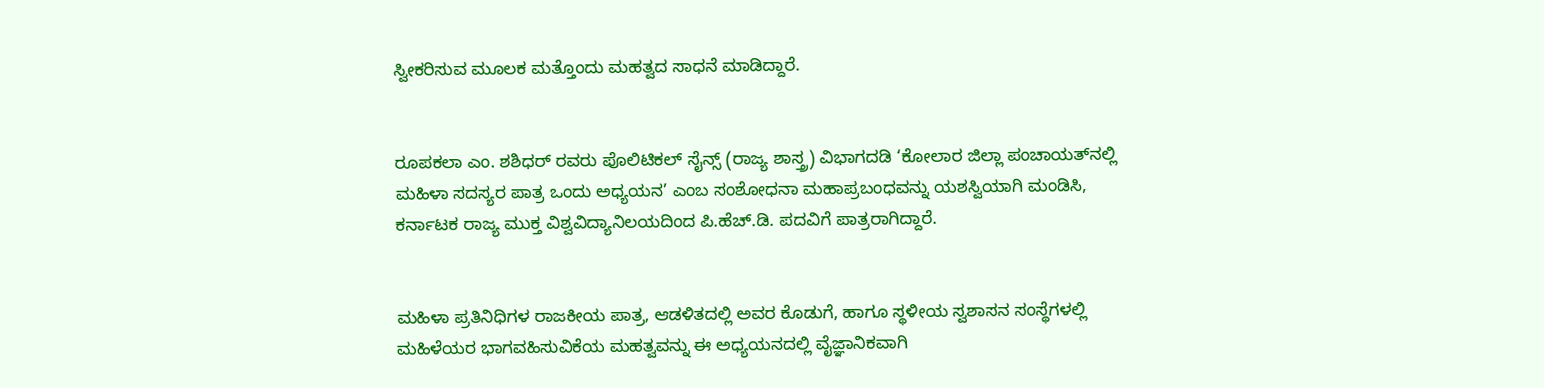ಸ್ವೀಕರಿಸುವ ಮೂಲಕ ಮತ್ತೊಂದು ಮಹತ್ವದ ಸಾಧನೆ ಮಾಡಿದ್ದಾರೆ.


ರೂಪಕಲಾ ಎಂ. ಶಶಿಧರ್ ರವರು ಪೊಲಿಟಿಕಲ್ ಸೈನ್ಸ್ (ರಾಜ್ಯ ಶಾಸ್ತ್ರ) ವಿಭಾಗದಡಿ ‘ಕೋಲಾರ ಜಿಲ್ಲಾ ಪಂಚಾಯತ್‌ನಲ್ಲಿ ಮಹಿಳಾ ಸದಸ್ಯರ ಪಾತ್ರ ಒಂದು ಅಧ್ಯಯನ’ ಎಂಬ ಸಂಶೋಧನಾ ಮಹಾಪ್ರಬಂಧವನ್ನು ಯಶಸ್ವಿಯಾಗಿ ಮಂಡಿಸಿ, ಕರ್ನಾಟಕ ರಾಜ್ಯ ಮುಕ್ತ ವಿಶ್ವವಿದ್ಯಾನಿಲಯದಿಂದ ಪಿ.ಹೆಚ್.ಡಿ. ಪದವಿಗೆ ಪಾತ್ರರಾಗಿದ್ದಾರೆ.


ಮಹಿಳಾ ಪ್ರತಿನಿಧಿಗಳ ರಾಜಕೀಯ ಪಾತ್ರ, ಆಡಳಿತದಲ್ಲಿ ಅವರ ಕೊಡುಗೆ, ಹಾಗೂ ಸ್ಥಳೀಯ ಸ್ವಶಾಸನ ಸಂಸ್ಥೆಗಳಲ್ಲಿ ಮಹಿಳೆಯರ ಭಾಗವಹಿಸುವಿಕೆಯ ಮಹತ್ವವನ್ನು ಈ ಅಧ್ಯಯನದಲ್ಲಿ ವೈಜ್ಞಾನಿಕವಾಗಿ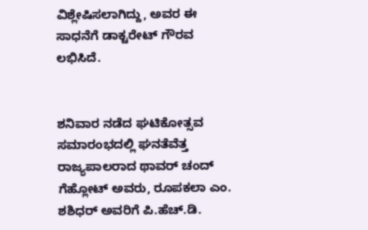ವಿಶ್ಲೇಷಿಸಲಾಗಿದ್ದು, ಅವರ ಈ ಸಾಧನೆಗೆ ಡಾಕ್ಟರೇಟ್ ಗೌರವ ಲಭಿಸಿದೆ.


ಶನಿವಾರ ನಡೆದ ಘಟಿಕೋತ್ಸವ ಸಮಾರಂಭದಲ್ಲಿ ಘನತೆವೆತ್ತ ರಾಜ್ಯಪಾಲರಾದ ಥಾವರ್ ಚಂದ್ ಗೆಹ್ಲೋಟ್ ಅವರು, ರೂಪಕಲಾ ಎಂ. ಶಶಿಧರ್ ಅವರಿಗೆ ಪಿ.ಹೆಚ್.ಡಿ.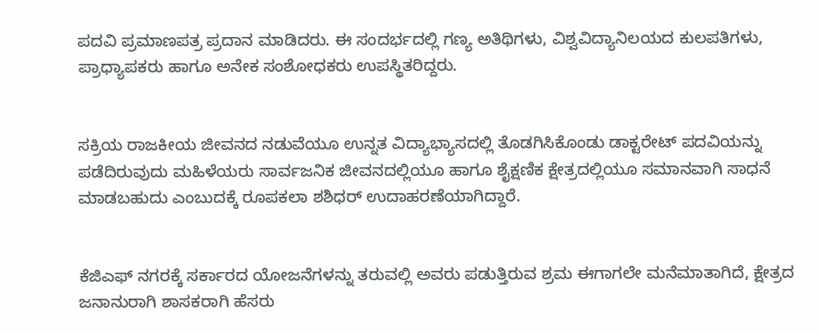ಪದವಿ ಪ್ರಮಾಣಪತ್ರ ಪ್ರದಾನ ಮಾಡಿದರು. ಈ ಸಂದರ್ಭದಲ್ಲಿ ಗಣ್ಯ ಅತಿಥಿಗಳು, ವಿಶ್ವವಿದ್ಯಾನಿಲಯದ ಕುಲಪತಿಗಳು, ಪ್ರಾಧ್ಯಾಪಕರು ಹಾಗೂ ಅನೇಕ ಸಂಶೋಧಕರು ಉಪಸ್ಥಿತರಿದ್ದರು.


ಸಕ್ರಿಯ ರಾಜಕೀಯ ಜೀವನದ ನಡುವೆಯೂ ಉನ್ನತ ವಿದ್ಯಾಭ್ಯಾಸದಲ್ಲಿ ತೊಡಗಿಸಿಕೊಂಡು ಡಾಕ್ಟರೇಟ್ ಪದವಿಯನ್ನು ಪಡೆದಿರುವುದು ಮಹಿಳೆಯರು ಸಾರ್ವಜನಿಕ ಜೀವನದಲ್ಲಿಯೂ ಹಾಗೂ ಶೈಕ್ಷಣಿಕ ಕ್ಷೇತ್ರದಲ್ಲಿಯೂ ಸಮಾನವಾಗಿ ಸಾಧನೆ ಮಾಡಬಹುದು ಎಂಬುದಕ್ಕೆ ರೂಪಕಲಾ ಶಶಿಧರ್ ಉದಾಹರಣೆಯಾಗಿದ್ದಾರೆ.


ಕೆಜಿಎಫ್ ನಗರಕ್ಕೆ ಸರ್ಕಾರದ ಯೋಜನೆಗಳನ್ನು ತರುವಲ್ಲಿ ಅವರು ಪಡುತ್ತಿರುವ ಶ್ರಮ ಈಗಾಗಲೇ ಮನೆಮಾತಾಗಿದೆ, ಕ್ಷೇತ್ರದ ಜನಾನುರಾಗಿ ಶಾಸಕರಾಗಿ ಹೆಸರು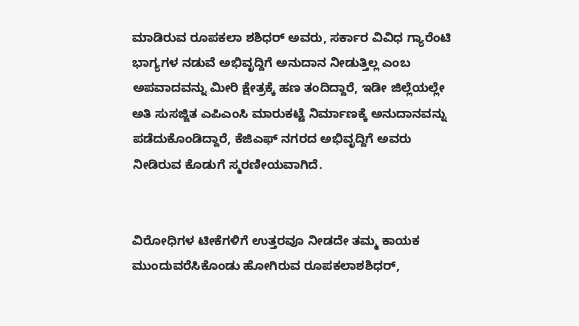ಮಾಡಿರುವ ರೂಪಕಲಾ ಶಶಿಧರ್ ಅವರು, ಸರ್ಕಾರ ವಿವಿಧ ಗ್ಯಾರೆಂಟಿ ಭಾಗ್ಯಗಳ ನಡುವೆ ಅಭಿವೃದ್ದಿಗೆ ಅನುದಾನ ನೀಡುತ್ತಿಲ್ಲ ಎಂಬ ಅಪವಾದವನ್ನು ಮೀರಿ ಕ್ಷೇತ್ರಕ್ಕೆ ಹಣ ತಂದಿದ್ದಾರೆ, ಇಡೀ ಜಿಲ್ಲೆಯಲ್ಲೇ ಅತಿ ಸುಸಜ್ಜಿತ ಎಪಿಎಂಸಿ ಮಾರುಕಟ್ಟೆ ನಿರ್ಮಾಣಕ್ಕೆ ಅನುದಾನವನ್ನು ಪಡೆದುಕೊಂಡಿದ್ದಾರೆ, ಕೆಜಿಎಫ್ ನಗರದ ಅಭಿವೃದ್ದಿಗೆ ಅವರು ನೀಡಿರುವ ಕೊಡುಗೆ ಸ್ಮರಣೀಯವಾಗಿದೆ.


ವಿರೋಧಿಗಳ ಟೀಕೆಗಳಿಗೆ ಉತ್ತರವೂ ನೀಡದೇ ತಮ್ಮ ಕಾಯಕ ಮುಂದುವರೆಸಿಕೊಂಡು ಹೋಗಿರುವ ರೂಪಕಲಾಶಶಿಧರ್,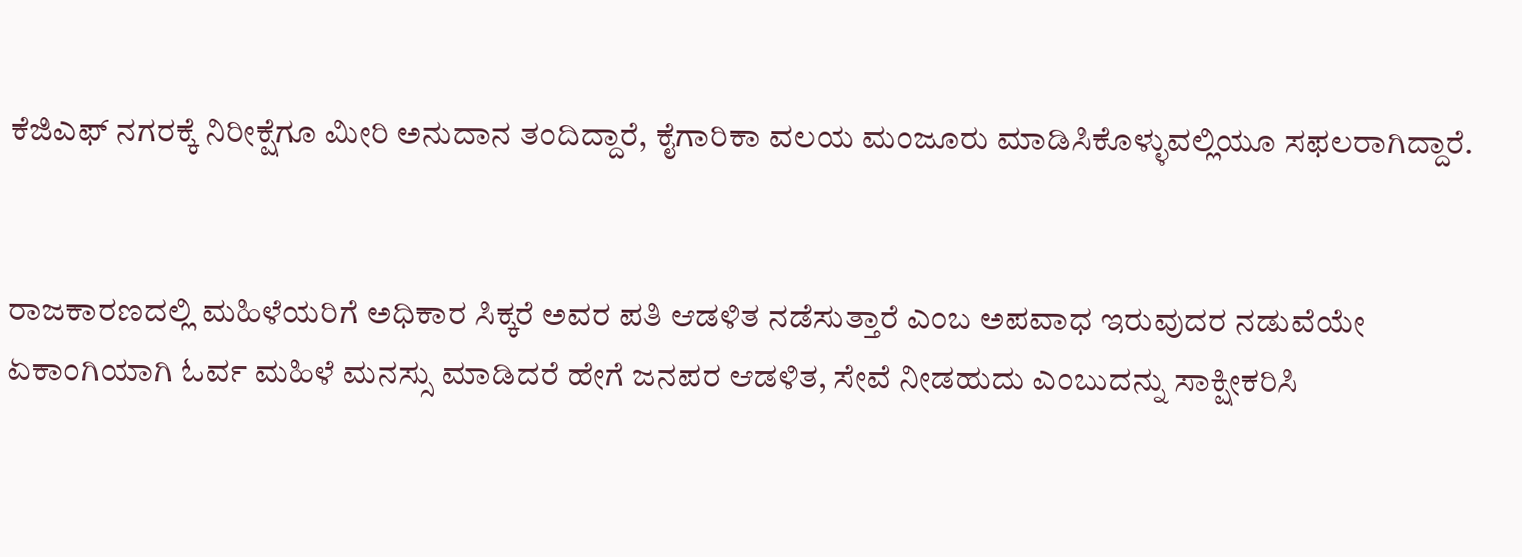ಕೆಜಿಎಫ್ ನಗರಕ್ಕೆ ನಿರೀಕ್ಷೆಗೂ ಮೀರಿ ಅನುದಾನ ತಂದಿದ್ದಾರೆ, ಕೈಗಾರಿಕಾ ವಲಯ ಮಂಜೂರು ಮಾಡಿಸಿಕೊಳ್ಳುವಲ್ಲಿಯೂ ಸಫಲರಾಗಿದ್ದಾರೆ.


ರಾಜಕಾರಣದಲ್ಲಿ ಮಹಿಳೆಯರಿಗೆ ಅಧಿಕಾರ ಸಿಕ್ಕರೆ ಅವರ ಪತಿ ಆಡಳಿತ ನಡೆಸುತ್ತಾರೆ ಎಂಬ ಅಪವಾಧ ಇರುವುದರ ನಡುವೆಯೇ ಏಕಾಂಗಿಯಾಗಿ ಓರ್ವ ಮಹಿಳೆ ಮನಸ್ಸು ಮಾಡಿದರೆ ಹೇಗೆ ಜನಪರ ಆಡಳಿತ, ಸೇವೆ ನೀಡಹುದು ಎಂಬುದನ್ನು ಸಾಕ್ಷೀಕರಿಸಿ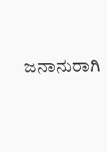ಜನಾನುರಾಗಿ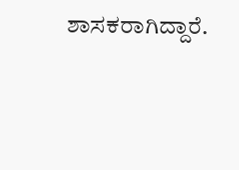ಶಾಸಕರಾಗಿದ್ದಾರೆ.